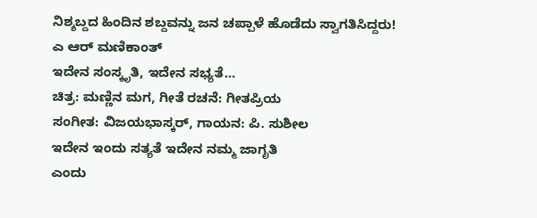ನಿಶ್ಶಬ್ದದ ಹಿಂದಿನ ಶಬ್ದವನ್ನು ಜನ ಚಪ್ಪಾಳೆ ಹೊಡೆದು ಸ್ವಾಗತಿಸಿದ್ದರು!
ಎ ಆರ್ ಮಣಿಕಾಂತ್
ಇದೇನ ಸಂಸ್ಕೃತಿ, ಇದೇನ ಸಭ್ಯತೆ…
ಚಿತ್ರ: ಮಣ್ಣಿನ ಮಗ, ಗೀತೆ ರಚನೆ: ಗೀತಪ್ರಿಯ
ಸಂಗೀತ: ವಿಜಯಭಾಸ್ಕರ್, ಗಾಯನ: ಪಿ. ಸುಶೀಲ
ಇದೇನ ಇಂದು ಸತ್ಯತೆ ಇದೇನ ನಮ್ಮ ಜಾಗೃತಿ
ಎಂದು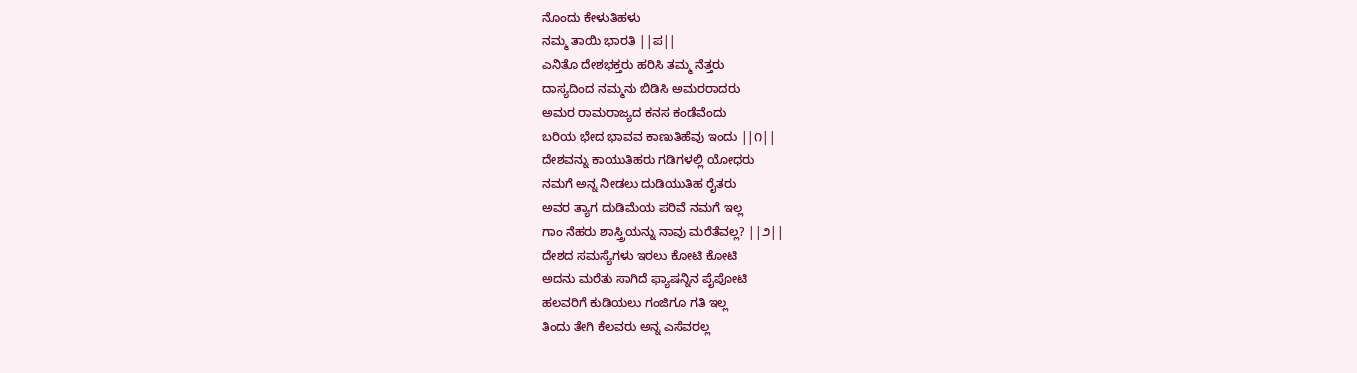ನೊಂದು ಕೇಳುತಿಹಳು
ನಮ್ಮ ತಾಯಿ ಭಾರತಿ ||ಪ||
ಎನಿತೊ ದೇಶಭಕ್ತರು ಹರಿಸಿ ತಮ್ಮ ನೆತ್ತರು
ದಾಸ್ಯದಿಂದ ನಮ್ಮನು ಬಿಡಿಸಿ ಅಮರರಾದರು
ಅಮರ ರಾಮರಾಜ್ಯದ ಕನಸ ಕಂಡೆವೆಂದು
ಬರಿಯ ಭೇದ ಭಾವವ ಕಾಣುತಿಹೆವು ಇಂದು ||೧||
ದೇಶವನ್ನು ಕಾಯುತಿಹರು ಗಡಿಗಳಲ್ಲಿ ಯೋಧರು
ನಮಗೆ ಅನ್ನ ನೀಡಲು ದುಡಿಯುತಿಹ ರೈತರು
ಅವರ ತ್ಯಾಗ ದುಡಿಮೆಯ ಪರಿವೆ ನಮಗೆ ಇಲ್ಲ
ಗಾಂ ನೆಹರು ಶಾಸ್ತ್ರಿಯನ್ನು ನಾವು ಮರೆತೆವಲ್ಲ? ||೨||
ದೇಶದ ಸಮಸ್ಯೆಗಳು ಇರಲು ಕೋಟಿ ಕೋಟಿ
ಅದನು ಮರೆತು ಸಾಗಿದೆ ಫ್ಯಾಷನ್ನಿನ ಪೈಪೋಟಿ
ಹಲವರಿಗೆ ಕುಡಿಯಲು ಗಂಜಿಗೂ ಗತಿ ಇಲ್ಲ
ತಿಂದು ತೇಗಿ ಕೆಲವರು ಅನ್ನ ಎಸೆವರಲ್ಲ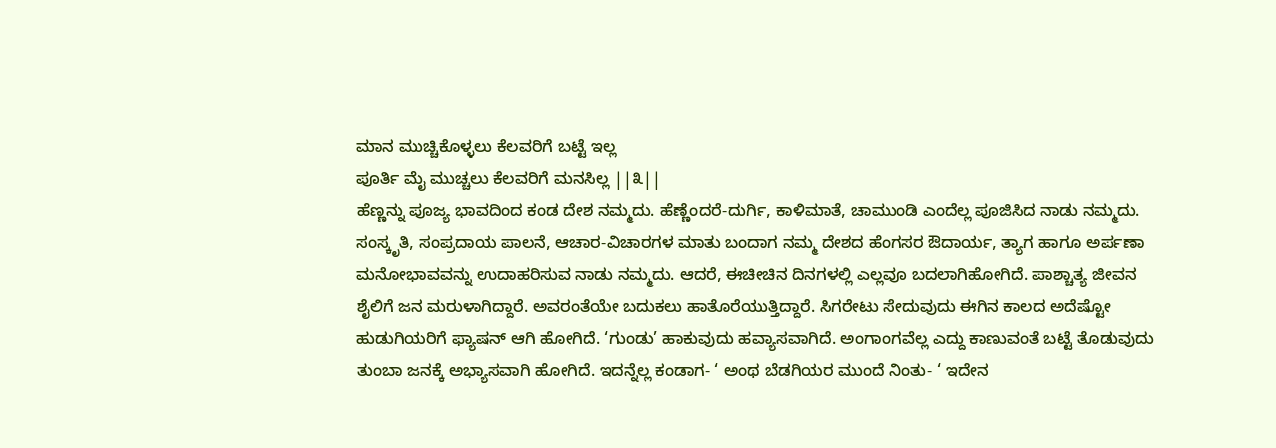ಮಾನ ಮುಚ್ಚಿಕೊಳ್ಳಲು ಕೆಲವರಿಗೆ ಬಟ್ಟೆ ಇಲ್ಲ
ಪೂರ್ತಿ ಮೈ ಮುಚ್ಚಲು ಕೆಲವರಿಗೆ ಮನಸಿಲ್ಲ ||೩||
ಹೆಣ್ಣನ್ನು ಪೂಜ್ಯ ಭಾವದಿಂದ ಕಂಡ ದೇಶ ನಮ್ಮದು. ಹೆಣ್ಣೆಂದರೆ-ದುರ್ಗಿ, ಕಾಳಿಮಾತೆ, ಚಾಮುಂಡಿ ಎಂದೆಲ್ಲ ಪೂಜಿಸಿದ ನಾಡು ನಮ್ಮದು. ಸಂಸ್ಕೃತಿ, ಸಂಪ್ರದಾಯ ಪಾಲನೆ, ಆಚಾರ-ವಿಚಾರಗಳ ಮಾತು ಬಂದಾಗ ನಮ್ಮ ದೇಶದ ಹೆಂಗಸರ ಔದಾರ್ಯ, ತ್ಯಾಗ ಹಾಗೂ ಅರ್ಪಣಾ ಮನೋಭಾವವನ್ನು ಉದಾಹರಿಸುವ ನಾಡು ನಮ್ಮದು. ಆದರೆ, ಈಚೀಚಿನ ದಿನಗಳಲ್ಲಿ ಎಲ್ಲವೂ ಬದಲಾಗಿಹೋಗಿದೆ. ಪಾಶ್ಚಾತ್ಯ ಜೀವನ ಶೈಲಿಗೆ ಜನ ಮರುಳಾಗಿದ್ದಾರೆ. ಅವರಂತೆಯೇ ಬದುಕಲು ಹಾತೊರೆಯುತ್ತಿದ್ದಾರೆ. ಸಿಗರೇಟು ಸೇದುವುದು ಈಗಿನ ಕಾಲದ ಅದೆಷ್ಟೋ ಹುಡುಗಿಯರಿಗೆ ಫ್ಯಾಷನ್ ಆಗಿ ಹೋಗಿದೆ. ‘ಗುಂಡು’ ಹಾಕುವುದು ಹವ್ಯಾಸವಾಗಿದೆ. ಅಂಗಾಂಗವೆಲ್ಲ ಎದ್ದು ಕಾಣುವಂತೆ ಬಟ್ಟೆ ತೊಡುವುದು ತುಂಬಾ ಜನಕ್ಕೆ ಅಭ್ಯಾಸವಾಗಿ ಹೋಗಿದೆ. ಇದನ್ನೆಲ್ಲ ಕಂಡಾಗ- ‘ ಅಂಥ ಬೆಡಗಿಯರ ಮುಂದೆ ನಿಂತು- ‘ ಇದೇನ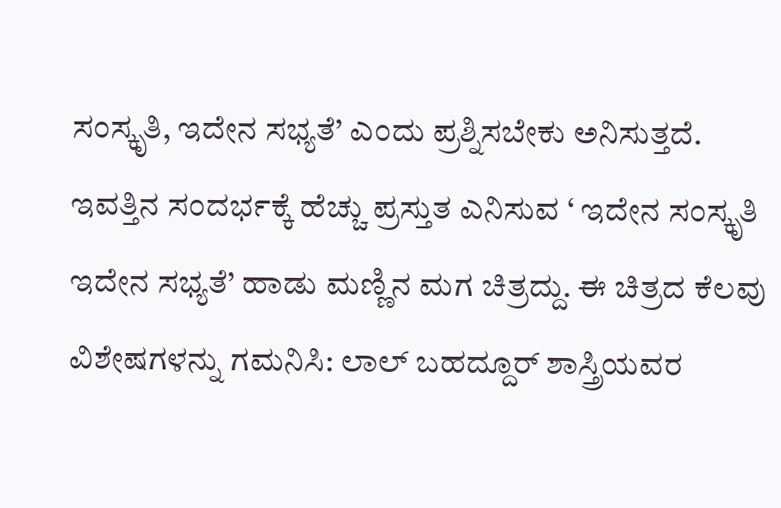ಸಂಸ್ಕೃತಿ, ಇದೇನ ಸಭ್ಯತೆ’ ಎಂದು ಪ್ರಶ್ನಿಸಬೇಕು ಅನಿಸುತ್ತದೆ.
ಇವತ್ತಿನ ಸಂದರ್ಭಕ್ಕೆ ಹೆಚ್ಚು ಪ್ರಸ್ತುತ ಎನಿಸುವ ‘ ಇದೇನ ಸಂಸ್ಕೃತಿ ಇದೇನ ಸಭ್ಯತೆ’ ಹಾಡು ಮಣ್ಣಿನ ಮಗ ಚಿತ್ರದ್ದು. ಈ ಚಿತ್ರದ ಕೆಲವು ವಿಶೇಷಗಳನ್ನು ಗಮನಿಸಿ: ಲಾಲ್ ಬಹದ್ದೂರ್ ಶಾಸ್ತ್ರಿಯವರ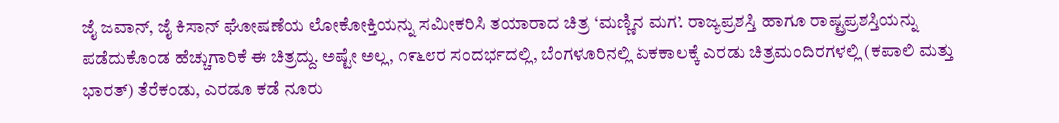ಜೈ ಜವಾನ್, ಜೈ ಕಿಸಾನ್ ಘೋಷಣೆಯ ಲೋಕೋಕ್ತಿಯನ್ನು ಸಮೀಕರಿಸಿ ತಯಾರಾದ ಚಿತ್ರ ‘ಮಣ್ಣಿನ ಮಗ’. ರಾಜ್ಯಪ್ರಶಸ್ತಿ ಹಾಗೂ ರಾಷ್ಟ್ರಪ್ರಶಸ್ತಿಯನ್ನು ಪಡೆದುಕೊಂಡ ಹೆಚ್ಚುಗಾರಿಕೆ ಈ ಚಿತ್ರದ್ದು. ಅಷ್ಟೇ ಅಲ್ಲ, ೧೯೬೮ರ ಸಂದರ್ಭದಲ್ಲಿ, ಬೆಂಗಳೂರಿನಲ್ಲಿ ಏಕಕಾಲಕ್ಕೆ ಎರಡು ಚಿತ್ರಮಂದಿರಗಳಲ್ಲಿ (ಕಪಾಲಿ ಮತ್ತು ಭಾರತ್) ತೆರೆಕಂಡು, ಎರಡೂ ಕಡೆ ನೂರು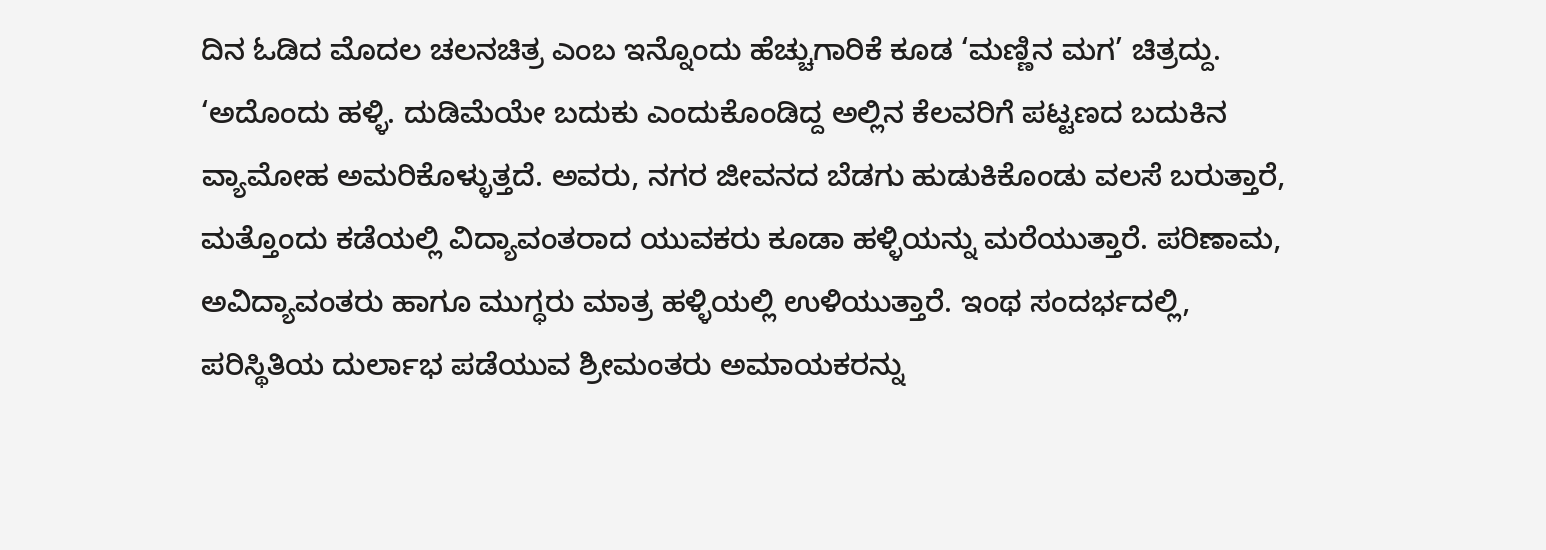ದಿನ ಓಡಿದ ಮೊದಲ ಚಲನಚಿತ್ರ ಎಂಬ ಇನ್ನೊಂದು ಹೆಚ್ಚುಗಾರಿಕೆ ಕೂಡ ‘ಮಣ್ಣಿನ ಮಗ’ ಚಿತ್ರದ್ದು.
‘ಅದೊಂದು ಹಳ್ಳಿ. ದುಡಿಮೆಯೇ ಬದುಕು ಎಂದುಕೊಂಡಿದ್ದ ಅಲ್ಲಿನ ಕೆಲವರಿಗೆ ಪಟ್ಟಣದ ಬದುಕಿನ ವ್ಯಾಮೋಹ ಅಮರಿಕೊಳ್ಳುತ್ತದೆ. ಅವರು, ನಗರ ಜೀವನದ ಬೆಡಗು ಹುಡುಕಿಕೊಂಡು ವಲಸೆ ಬರುತ್ತಾರೆ, ಮತ್ತೊಂದು ಕಡೆಯಲ್ಲಿ ವಿದ್ಯಾವಂತರಾದ ಯುವಕರು ಕೂಡಾ ಹಳ್ಳಿಯನ್ನು ಮರೆಯುತ್ತಾರೆ. ಪರಿಣಾಮ, ಅವಿದ್ಯಾವಂತರು ಹಾಗೂ ಮುಗ್ಧರು ಮಾತ್ರ ಹಳ್ಳಿಯಲ್ಲಿ ಉಳಿಯುತ್ತಾರೆ. ಇಂಥ ಸಂದರ್ಭದಲ್ಲಿ, ಪರಿಸ್ಥಿತಿಯ ದುರ್ಲಾಭ ಪಡೆಯುವ ಶ್ರೀಮಂತರು ಅಮಾಯಕರನ್ನು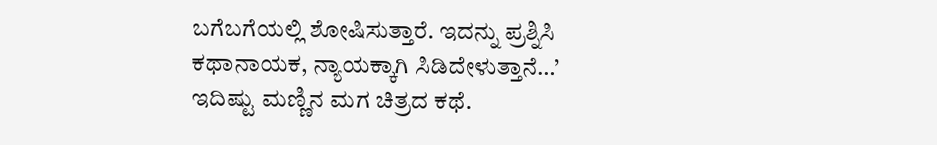ಬಗೆಬಗೆಯಲ್ಲಿ ಶೋಷಿಸುತ್ತಾರೆ. ಇದನ್ನು ಪ್ರಶ್ನಿಸಿ ಕಥಾನಾಯಕ, ನ್ಯಾಯಕ್ಕಾಗಿ ಸಿಡಿದೇಳುತ್ತಾನೆ…’ ಇದಿಷ್ಟು ಮಣ್ಣಿನ ಮಗ ಚಿತ್ರದ ಕಥೆ.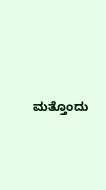ಮತ್ತೊಂದು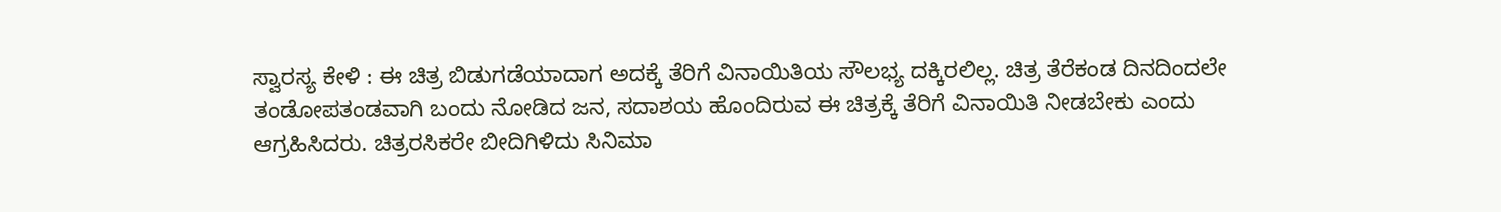ಸ್ವಾರಸ್ಯ ಕೇಳಿ : ಈ ಚಿತ್ರ ಬಿಡುಗಡೆಯಾದಾಗ ಅದಕ್ಕೆ ತೆರಿಗೆ ವಿನಾಯಿತಿಯ ಸೌಲಭ್ಯ ದಕ್ಕಿರಲಿಲ್ಲ. ಚಿತ್ರ ತೆರೆಕಂಡ ದಿನದಿಂದಲೇ ತಂಡೋಪತಂಡವಾಗಿ ಬಂದು ನೋಡಿದ ಜನ, ಸದಾಶಯ ಹೊಂದಿರುವ ಈ ಚಿತ್ರಕ್ಕೆ ತೆರಿಗೆ ವಿನಾಯಿತಿ ನೀಡಬೇಕು ಎಂದು ಆಗ್ರಹಿಸಿದರು. ಚಿತ್ರರಸಿಕರೇ ಬೀದಿಗಿಳಿದು ಸಿನಿಮಾ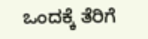ಒಂದಕ್ಕೆ ತೆರಿಗೆ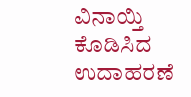ವಿನಾಯ್ತಿ ಕೊಡಿಸಿದ ಉದಾಹರಣೆ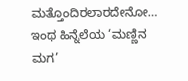ಮತ್ತೊಂದಿರಲಾರದೇನೋ…
ಇಂಥ ಹಿನ್ನೆಲೆಯ ‘ಮಣ್ಣಿನ ಮಗ’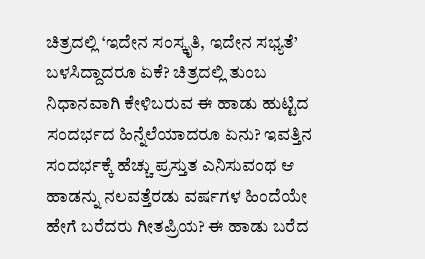ಚಿತ್ರದಲ್ಲಿ ‘ಇದೇನ ಸಂಸ್ಕೃತಿ, ಇದೇನ ಸಭ್ಯತೆ’ ಬಳಸಿದ್ದಾದರೂ ಏಕೆ? ಚಿತ್ರದಲ್ಲಿ ತುಂಬ ನಿಧಾನವಾಗಿ ಕೇಳಿಬರುವ ಈ ಹಾಡು ಹುಟ್ಟಿದ ಸಂದರ್ಭದ ಹಿನ್ನೆಲೆಯಾದರೂ ಏನು? ಇವತ್ತಿನ ಸಂದರ್ಭಕ್ಕೆ ಹೆಚ್ಚು ಪ್ರಸ್ತುತ ಎನಿಸುವಂಥ ಆ ಹಾಡನ್ನು ನಲವತ್ತೆರಡು ವರ್ಷಗಳ ಹಿಂದೆಯೇ ಹೇಗೆ ಬರೆದರು ಗೀತಪ್ರಿಯ? ಈ ಹಾಡು ಬರೆದ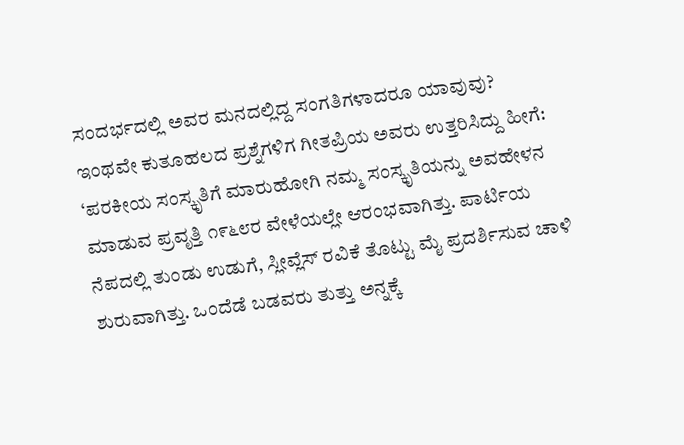ಸಂದರ್ಭದಲ್ಲಿ ಅವರ ಮನದಲ್ಲಿದ್ದ ಸಂಗತಿಗಳಾದರೂ ಯಾವುವು?
ಇಂಥವೇ ಕುತೂಹಲದ ಪ್ರಶ್ನೆಗಳಿಗ ಗೀತಪ್ರಿಯ ಅವರು ಉತ್ತರಿಸಿದ್ದು ಹೀಗೆ: ‘ಪರಕೀಯ ಸಂಸ್ಕೃತಿಗೆ ಮಾರುಹೋಗಿ ನಮ್ಮ ಸಂಸ್ಕೃತಿಯನ್ನು ಅವಹೇಳನ ಮಾಡುವ ಪ್ರವೃತ್ತಿ ೧೯೬೮ರ ವೇಳೆಯಲ್ಲೇ ಆರಂಭವಾಗಿತ್ತು. ಪಾರ್ಟಿಯ ನೆಪದಲ್ಲಿ ತುಂಡು ಉಡುಗೆ, ಸ್ಲೀವ್ಲೆಸ್ ರವಿಕೆ ತೊಟ್ಟು ಮೈ ಪ್ರದರ್ಶಿಸುವ ಚಾಳಿ ಶುರುವಾಗಿತ್ತು. ಒಂದೆಡೆ ಬಡವರು ತುತ್ತು ಅನ್ನಕ್ಕೆ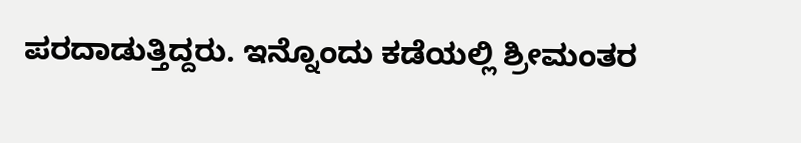ಪರದಾಡುತ್ತಿದ್ದರು. ಇನ್ನೊಂದು ಕಡೆಯಲ್ಲಿ ಶ್ರೀಮಂತರ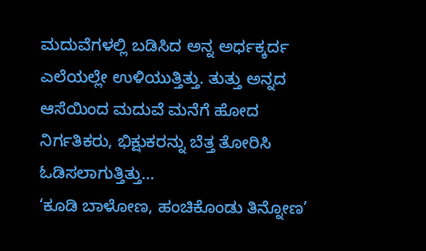ಮದುವೆಗಳಲ್ಲಿ ಬಡಿಸಿದ ಅನ್ನ ಅರ್ಧಕ್ಕರ್ದ ಎಲೆಯಲ್ಲೇ ಉಳಿಯುತ್ತಿತ್ತು. ತುತ್ತು ಅನ್ನದ ಆಸೆಯಿಂದ ಮದುವೆ ಮನೆಗೆ ಹೋದ ನಿರ್ಗತಿಕರು, ಭಿಕ್ಷುಕರನ್ನು ಬೆತ್ತ ತೋರಿಸಿ ಓಡಿಸಲಾಗುತ್ತಿತ್ತು…
‘ಕೂಡಿ ಬಾಳೋಣ, ಹಂಚಿಕೊಂಡು ತಿನ್ನೋಣ’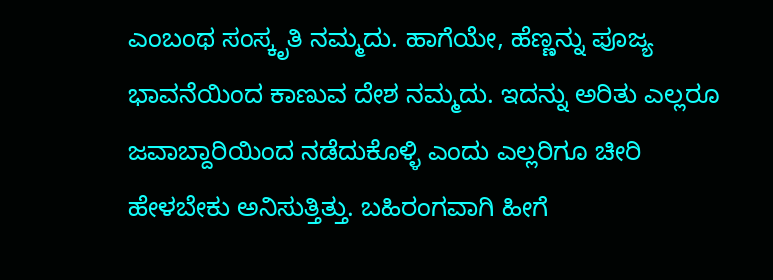ಎಂಬಂಥ ಸಂಸ್ಕೃತಿ ನಮ್ಮದು. ಹಾಗೆಯೇ, ಹೆಣ್ಣನ್ನು ಪೂಜ್ಯ ಭಾವನೆಯಿಂದ ಕಾಣುವ ದೇಶ ನಮ್ಮದು. ಇದನ್ನು ಅರಿತು ಎಲ್ಲರೂ ಜವಾಬ್ದಾರಿಯಿಂದ ನಡೆದುಕೊಳ್ಳಿ ಎಂದು ಎಲ್ಲರಿಗೂ ಚೀರಿ ಹೇಳಬೇಕು ಅನಿಸುತ್ತಿತ್ತು. ಬಹಿರಂಗವಾಗಿ ಹೀಗೆ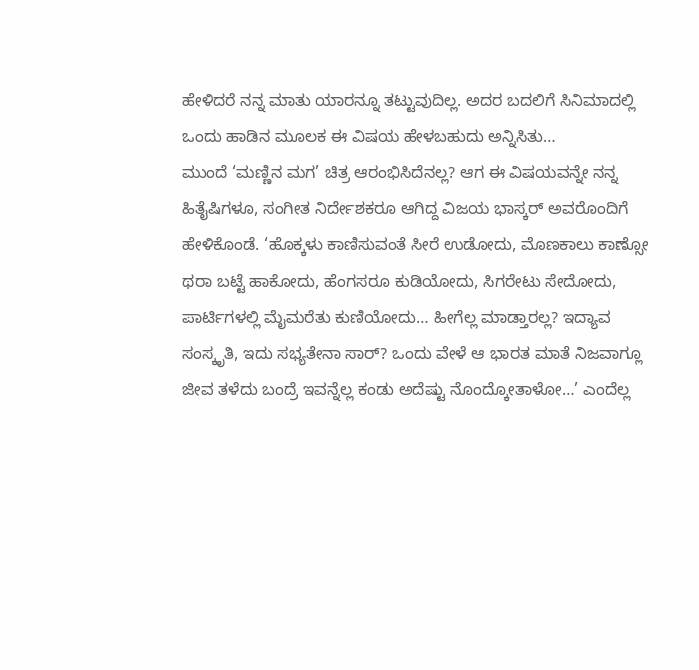ಹೇಳಿದರೆ ನನ್ನ ಮಾತು ಯಾರನ್ನೂ ತಟ್ಟುವುದಿಲ್ಲ. ಅದರ ಬದಲಿಗೆ ಸಿನಿಮಾದಲ್ಲಿ ಒಂದು ಹಾಡಿನ ಮೂಲಕ ಈ ವಿಷಯ ಹೇಳಬಹುದು ಅನ್ನಿಸಿತು…
ಮುಂದೆ ‘ಮಣ್ಣಿನ ಮಗ’ ಚಿತ್ರ ಆರಂಭಿಸಿದೆನಲ್ಲ? ಆಗ ಈ ವಿಷಯವನ್ನೇ ನನ್ನ ಹಿತೈಷಿಗಳೂ, ಸಂಗೀತ ನಿರ್ದೇಶಕರೂ ಆಗಿದ್ದ ವಿಜಯ ಭಾಸ್ಕರ್ ಅವರೊಂದಿಗೆ ಹೇಳಿಕೊಂಡೆ. ‘ಹೊಕ್ಕಳು ಕಾಣಿಸುವಂತೆ ಸೀರೆ ಉಡೋದು, ಮೊಣಕಾಲು ಕಾಣ್ಸೋ ಥರಾ ಬಟ್ಟೆ ಹಾಕೋದು, ಹೆಂಗಸರೂ ಕುಡಿಯೋದು, ಸಿಗರೇಟು ಸೇದೋದು, ಪಾರ್ಟಿಗಳಲ್ಲಿ ಮೈಮರೆತು ಕುಣಿಯೋದು… ಹೀಗೆಲ್ಲ ಮಾಡ್ತಾರಲ್ಲ? ಇದ್ಯಾವ ಸಂಸ್ಕೃತಿ, ಇದು ಸಭ್ಯತೇನಾ ಸಾರ್? ಒಂದು ವೇಳೆ ಆ ಭಾರತ ಮಾತೆ ನಿಜವಾಗ್ಲೂ ಜೀವ ತಳೆದು ಬಂದ್ರೆ ಇವನ್ನೆಲ್ಲ ಕಂಡು ಅದೆಷ್ಟು ನೊಂದ್ಕೋತಾಳೋ…’ ಎಂದೆಲ್ಲ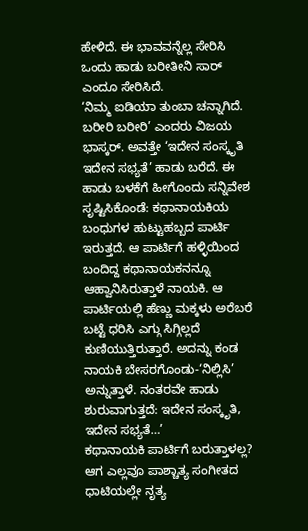ಹೇಳಿದೆ. ಈ ಭಾವವನ್ನೆಲ್ಲ ಸೇರಿಸಿ ಒಂದು ಹಾಡು ಬರೀತೀನಿ ಸಾರ್ ಎಂದೂ ಸೇರಿಸಿದೆ.
‘ನಿಮ್ಮ ಐಡಿಯಾ ತುಂಬಾ ಚನ್ನಾಗಿದೆ. ಬರೀರಿ ಬರೀರಿ’ ಎಂದರು ವಿಜಯ ಭಾಸ್ಕರ್. ಅವತ್ತೇ ‘ಇದೇನ ಸಂಸ್ಕೃತಿ ಇದೇನ ಸಭ್ಯತೆ’ ಹಾಡು ಬರೆದೆ. ಈ ಹಾಡು ಬಳಕೆಗೆ ಹೀಗೊಂದು ಸನ್ನಿವೇಶ ಸೃಷ್ಟಿಸಿಕೊಂಡೆ: ಕಥಾನಾಯಕಿಯ ಬಂಧುಗಳ ಹುಟ್ಟುಹಬ್ಬದ ಪಾರ್ಟಿ ಇರುತ್ತದೆ. ಆ ಪಾರ್ಟಿಗೆ ಹಳ್ಳಿಯಿಂದ ಬಂದಿದ್ದ ಕಥಾನಾಯಕನನ್ನೂ ಆಹ್ವಾನಿಸಿರುತ್ತಾಳೆ ನಾಯಕಿ. ಆ ಪಾರ್ಟಿಯಲ್ಲಿ ಹೆಣ್ಣು ಮಕ್ಕಳು ಅರೆಬರೆ ಬಟ್ಟೆ ಧರಿಸಿ ಎಗ್ಗು ಸಿಗ್ಗಿಲ್ಲದೆ ಕುಣಿಯುತ್ತಿರುತ್ತಾರೆ. ಅದನ್ನು ಕಂಡ ನಾಯಕಿ ಬೇಸರಗೊಂಡು-‘ನಿಲ್ಲಿಸಿ’ ಅನ್ನುತ್ತಾಳೆ. ನಂತರವೇ ಹಾಡು ಶುರುವಾಗುತ್ತದೆ: ಇದೇನ ಸಂಸ್ಕೃತಿ, ಇದೇನ ಸಭ್ಯತೆ…’
ಕಥಾನಾಯಕಿ ಪಾರ್ಟಿಗೆ ಬರುತ್ತಾಳಲ್ಲ? ಆಗ ಎಲ್ಲವೂ ಪಾಶ್ಚಾತ್ಯ ಸಂಗೀತದ ಧಾಟಿಯಲ್ಲೇ ನೃತ್ಯ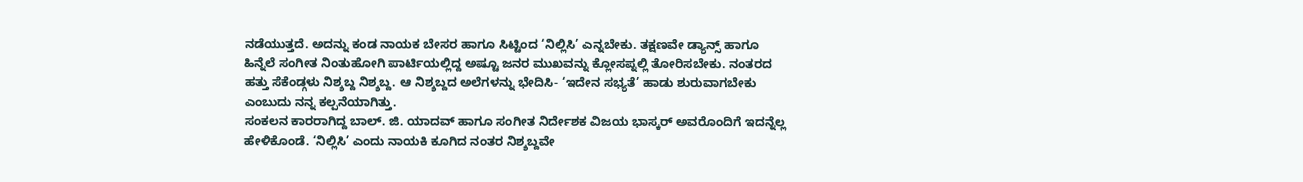ನಡೆಯುತ್ತದೆ. ಅದನ್ನು ಕಂಡ ನಾಯಕ ಬೇಸರ ಹಾಗೂ ಸಿಟ್ಟಿಂದ ‘ನಿಲ್ಲಿಸಿ’ ಎನ್ನಬೇಕು. ತಕ್ಷಣವೇ ಡ್ಯಾನ್ಸ್ ಹಾಗೂ ಹಿನ್ನೆಲೆ ಸಂಗೀತ ನಿಂತುಹೋಗಿ ಪಾರ್ಟಿಯಲ್ಲಿದ್ದ ಅಷ್ಟೂ ಜನರ ಮುಖವನ್ನು ಕ್ಲೋಸಪ್ನಲ್ಲಿ ತೋರಿಸಬೇಕು. ನಂತರದ ಹತ್ತು ಸೆಕೆಂಡ್ಗಳು ನಿಶ್ಶಬ್ದ ನಿಶ್ಶಬ್ದ. ಆ ನಿಶ್ಶಬ್ದದ ಅಲೆಗಳನ್ನು ಭೇದಿಸಿ- ‘ಇದೇನ ಸಭ್ಯತೆ’ ಹಾಡು ಶುರುವಾಗಬೇಕು ಎಂಬುದು ನನ್ನ ಕಲ್ಪನೆಯಾಗಿತ್ತು.
ಸಂಕಲನ ಕಾರರಾಗಿದ್ದ ಬಾಲ್. ಜಿ. ಯಾದವ್ ಹಾಗೂ ಸಂಗೀತ ನಿರ್ದೇಶಕ ವಿಜಯ ಭಾಸ್ಕರ್ ಅವರೊಂದಿಗೆ ಇದನ್ನೆಲ್ಲ ಹೇಳಿಕೊಂಡೆ. ‘ನಿಲ್ಲಿಸಿ’ ಎಂದು ನಾಯಕಿ ಕೂಗಿದ ನಂತರ ನಿಶ್ಶಬ್ದವೇ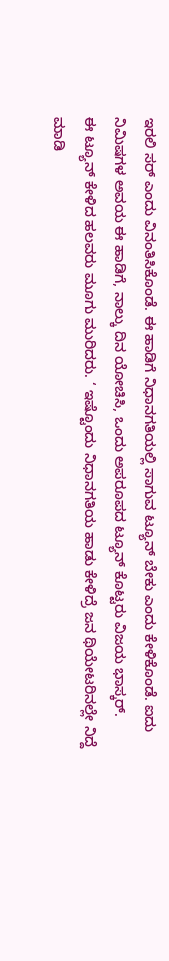ಇರಲಿ ಸರ್ ಎಂದು ವಿನಂತಿಸಿಕೊಂಡೆ. ಈ ಹಾಡಿಗೆ ನಿಧಾನಗತಿಯಲ್ಲಿ ಸಾಗುವ ಟ್ಯೂನ್ ಬೇಕು ಎಂದು ಕೇಳಿಕೊಂಡೆ. ಐದು ನಿಮಿಷಗಳ ಅವಯ ಈ ಹಾಡಿಗೆ, ನಾಲ್ಕು ದಿನ ಯೋಚಿಸಿ, ಒಂದು ಅಪರೂಪದ ಟ್ಯೂನ್ ಕೊಟ್ಟರು ವಿಜಯ ಭಾಸ್ಕರ್.
ಈ ಟ್ಯೂನ್ ಕೇಳಿದ ಹಲವರು ಮೂಗು ಮುರಿದರು. ‘ ಇಷ್ಟೊಂದು ನಿಧಾನಗತಿಯ ಹಾಡು ಕೇಳಿದ್ರೆ ಜನ ಥಿಯೇಟರಿನಲ್ಲೇ ನಿದ್ದೆ ಮಾಡಿ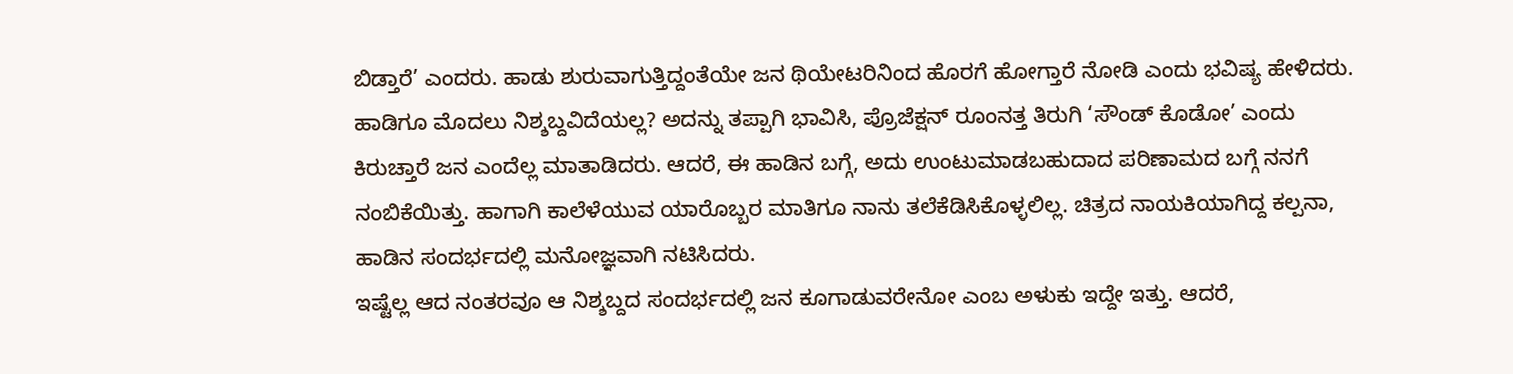ಬಿಡ್ತಾರೆ’ ಎಂದರು. ಹಾಡು ಶುರುವಾಗುತ್ತಿದ್ದಂತೆಯೇ ಜನ ಥಿಯೇಟರಿನಿಂದ ಹೊರಗೆ ಹೋಗ್ತಾರೆ ನೋಡಿ ಎಂದು ಭವಿಷ್ಯ ಹೇಳಿದರು. ಹಾಡಿಗೂ ಮೊದಲು ನಿಶ್ಶಬ್ದವಿದೆಯಲ್ಲ? ಅದನ್ನು ತಪ್ಪಾಗಿ ಭಾವಿಸಿ, ಪ್ರೊಜೆಕ್ಷನ್ ರೂಂನತ್ತ ತಿರುಗಿ ‘ಸೌಂಡ್ ಕೊಡೋ’ ಎಂದು ಕಿರುಚ್ತಾರೆ ಜನ ಎಂದೆಲ್ಲ ಮಾತಾಡಿದರು. ಆದರೆ, ಈ ಹಾಡಿನ ಬಗ್ಗೆ, ಅದು ಉಂಟುಮಾಡಬಹುದಾದ ಪರಿಣಾಮದ ಬಗ್ಗೆ ನನಗೆ ನಂಬಿಕೆಯಿತ್ತು. ಹಾಗಾಗಿ ಕಾಲೆಳೆಯುವ ಯಾರೊಬ್ಬರ ಮಾತಿಗೂ ನಾನು ತಲೆಕೆಡಿಸಿಕೊಳ್ಳಲಿಲ್ಲ. ಚಿತ್ರದ ನಾಯಕಿಯಾಗಿದ್ದ ಕಲ್ಪನಾ, ಹಾಡಿನ ಸಂದರ್ಭದಲ್ಲಿ ಮನೋಜ್ಞವಾಗಿ ನಟಿಸಿದರು.
ಇಷ್ಟೆಲ್ಲ ಆದ ನಂತರವೂ ಆ ನಿಶ್ಶಬ್ದದ ಸಂದರ್ಭದಲ್ಲಿ ಜನ ಕೂಗಾಡುವರೇನೋ ಎಂಬ ಅಳುಕು ಇದ್ದೇ ಇತ್ತು. ಆದರೆ,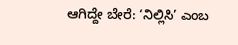ಆಗಿದ್ದೇ ಬೇರೆ: ‘ನಿಲ್ಲಿಸಿ’ ಎಂಬ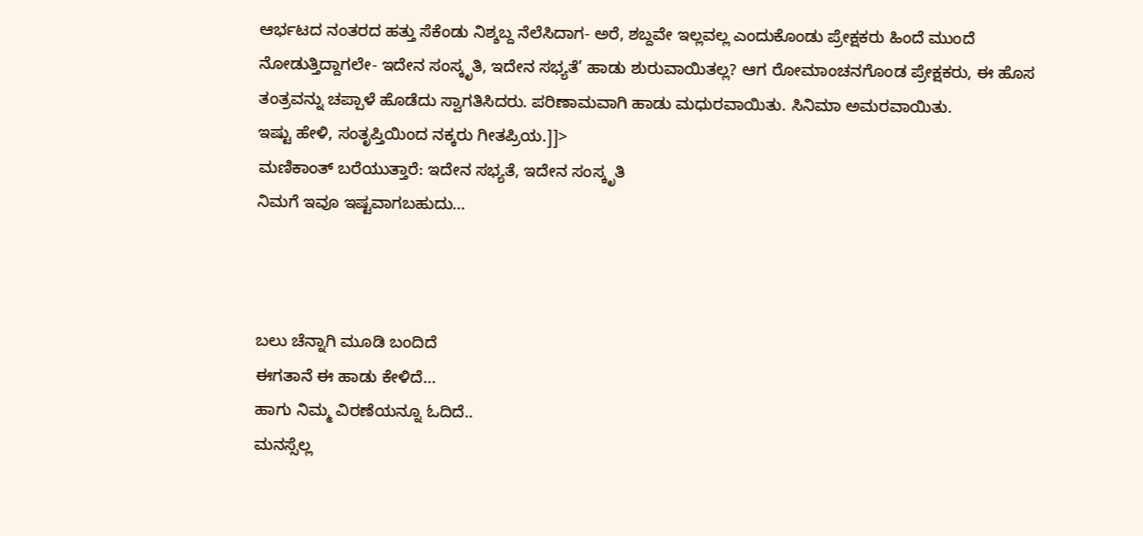ಆರ್ಭಟದ ನಂತರದ ಹತ್ತು ಸೆಕೆಂಡು ನಿಶ್ಶಬ್ದ ನೆಲೆಸಿದಾಗ- ಅರೆ, ಶಬ್ದವೇ ಇಲ್ಲವಲ್ಲ ಎಂದುಕೊಂಡು ಪ್ರೇಕ್ಷಕರು ಹಿಂದೆ ಮುಂದೆ ನೋಡುತ್ತಿದ್ದಾಗಲೇ- ಇದೇನ ಸಂಸ್ಕೃತಿ, ಇದೇನ ಸಭ್ಯತೆ’ ಹಾಡು ಶುರುವಾಯಿತಲ್ಲ? ಆಗ ರೋಮಾಂಚನಗೊಂಡ ಪ್ರೇಕ್ಷಕರು, ಈ ಹೊಸ ತಂತ್ರವನ್ನು ಚಪ್ಪಾಳೆ ಹೊಡೆದು ಸ್ವಾಗತಿಸಿದರು. ಪರಿಣಾಮವಾಗಿ ಹಾಡು ಮಧುರವಾಯಿತು. ಸಿನಿಮಾ ಅಮರವಾಯಿತು.
ಇಷ್ಟು ಹೇಳಿ, ಸಂತೃಪ್ತಿಯಿಂದ ನಕ್ಕರು ಗೀತಪ್ರಿಯ.]]>
ಮಣಿಕಾಂತ್ ಬರೆಯುತ್ತಾರೆ: ಇದೇನ ಸಭ್ಯತೆ, ಇದೇನ ಸಂಸ್ಕೃತಿ
ನಿಮಗೆ ಇವೂ ಇಷ್ಟವಾಗಬಹುದು…



ಬಲು ಚೆನ್ನಾಗಿ ಮೂಡಿ ಬಂದಿದೆ
ಈಗತಾನೆ ಈ ಹಾಡು ಕೇಳಿದೆ…
ಹಾಗು ನಿಮ್ಮ ವಿರಣೆಯನ್ನೂ ಓದಿದೆ..
ಮನಸ್ಸೆಲ್ಲ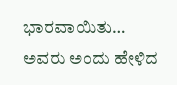ಭಾರವಾಯಿತು…
ಅವರು ಅಂದು ಹೇಳಿದ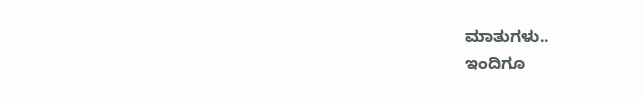ಮಾತುಗಳು..
ಇಂದಿಗೂ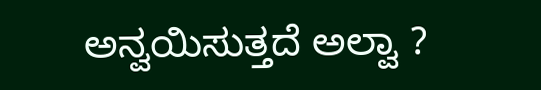ಅನ್ವಯಿಸುತ್ತದೆ ಅಲ್ವಾ ?